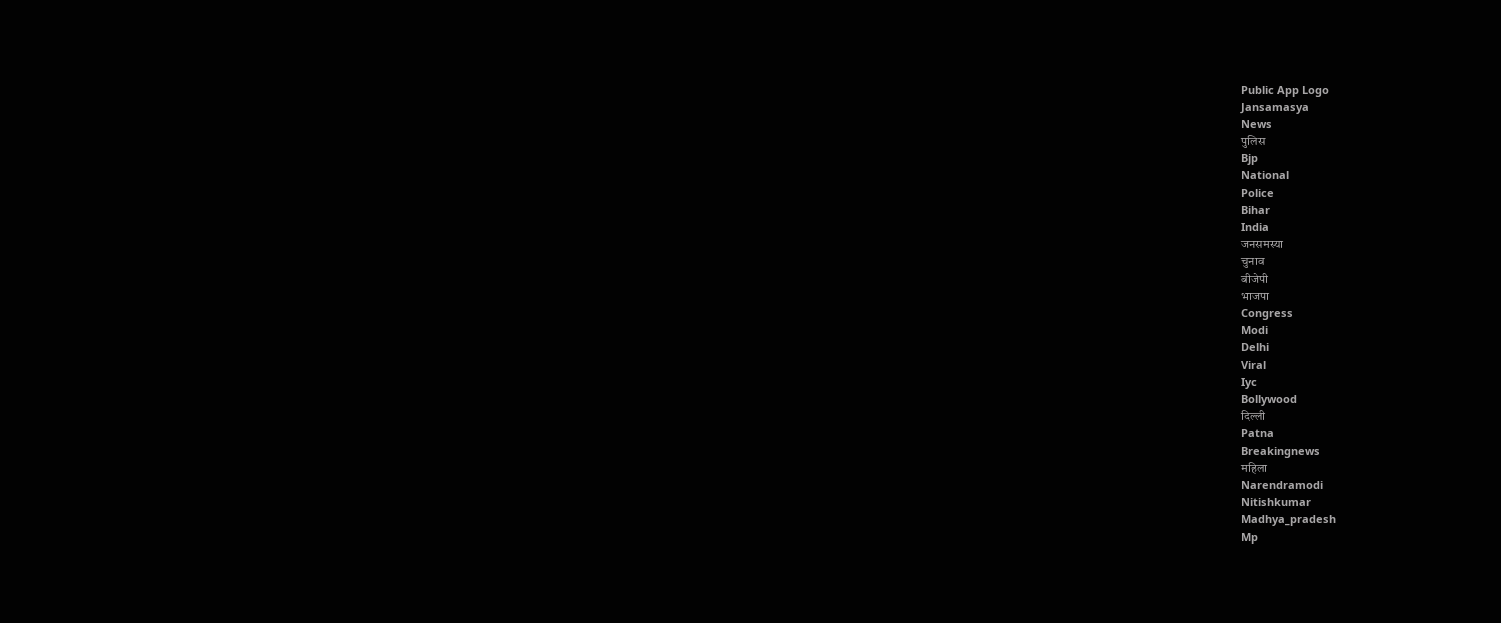Public App Logo
Jansamasya
News
पुलिस
Bjp
National
Police
Bihar
India
जनसमस्या
चुनाव
बीजेपी
भाजपा
Congress
Modi
Delhi
Viral
Iyc
Bollywood
दिल्ली
Patna
Breakingnews
महिला
Narendramodi
Nitishkumar
Madhya_pradesh
Mp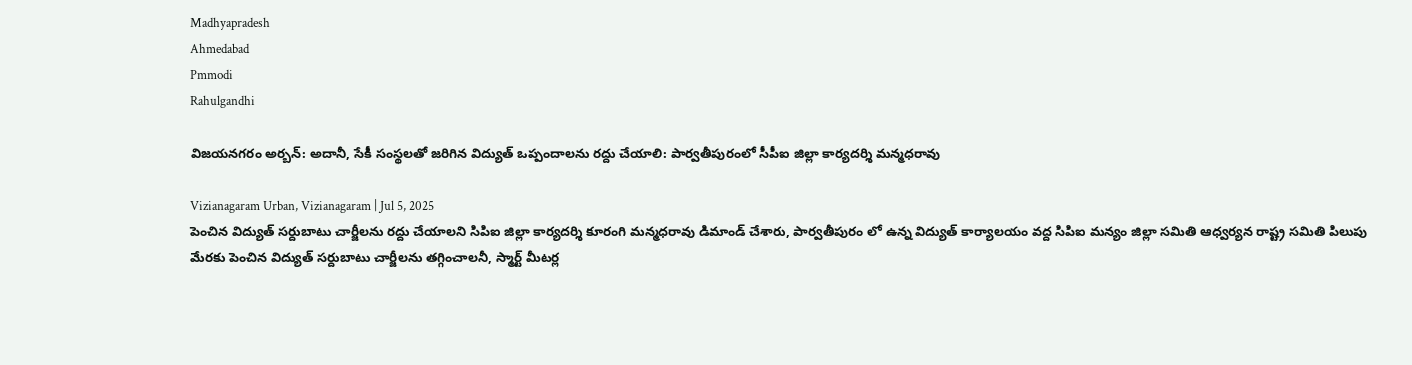Madhyapradesh
Ahmedabad
Pmmodi
Rahulgandhi

విజయనగరం అర్బన్: అదానీ, సేకీ సంస్థలతో జరిగిన విద్యుత్ ఒప్పందాలను రద్దు చేయాలి: పార్వతీపురంలో సీపీఐ జిల్లా కార్యదర్శి మన్మధరావు

Vizianagaram Urban, Vizianagaram | Jul 5, 2025
పెంచిన విద్యుత్ సర్దుబాటు చార్జీలను రద్దు చేయాలని సిపిఐ జిల్లా కార్యదర్శి కూరంగి మన్మధరావు డిమాండ్ చేశారు, పార్వతీపురం లో ఉన్న విద్యుత్ కార్యాలయం వద్ద సిపిఐ మన్యం జిల్లా సమితి ఆధ్వర్యన రాష్ట్ర సమితి పిలుపు మేరకు పెంచిన విద్యుత్ సర్దుబాటు చార్జీలను తగ్గించాలనీ, స్మార్ట్ మీటర్ల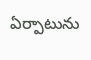ఏర్పాటును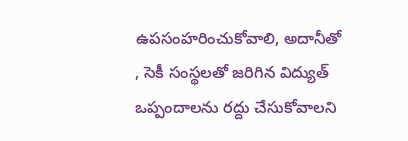ఉపసంహరించుకోవాలి, అదానీతో , సెకీ సంస్థలతో జరిగిన విద్యుత్ ఒప్పందాలను రద్దు చేసుకోవాలని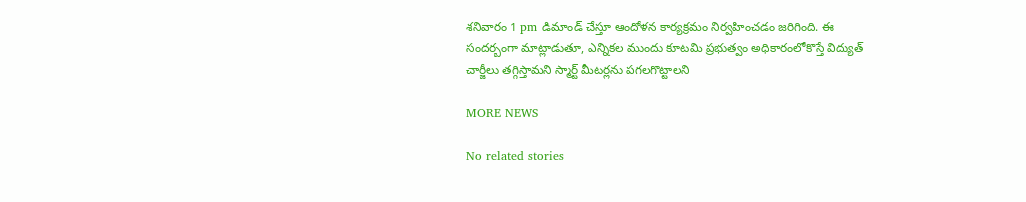శనివారం 1 pm డిమాండ్ చేస్తూ ఆందోళన కార్యక్రమం నిర్వహించడం జరిగింది. ఈ సందర్బంగా మాట్లాడుతూ, ఎన్నికల ముందు కూటమి ప్రభుత్వం అధికారంలోకొస్తే విద్యుత్ చార్జీలు తగ్గిస్తామని స్మార్ట్ మీటర్లను పగలగొట్టాలని

MORE NEWS

No related stories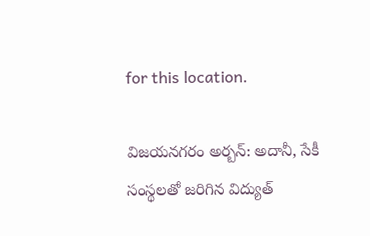for this location.

విజయనగరం అర్బన్: అదానీ, సేకీ సంస్థలతో జరిగిన విద్యుత్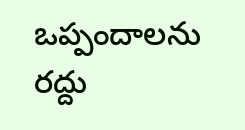ఒప్పందాలను రద్దు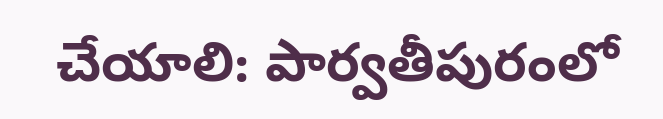చేయాలి: పార్వతీపురంలో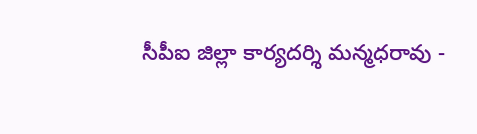సీపీఐ జిల్లా కార్యదర్శి మన్మధరావు -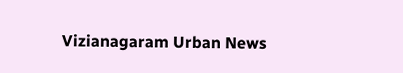Vizianagaram Urban News